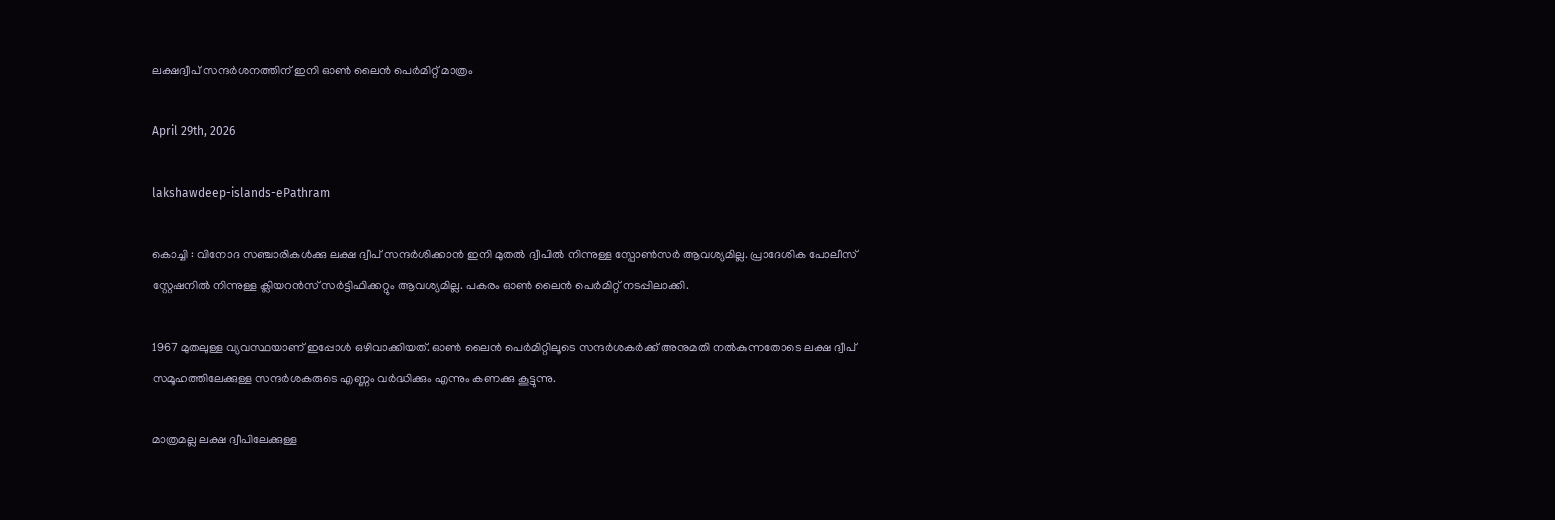ലക്ഷദ്വീപ് സന്ദർശനത്തിന് ഇനി ഓൺ ലൈൻ പെർമിറ്റ് മാത്രം

April 29th, 2026

lakshawdeep-islands-ePathram

കൊച്ചി : വിനോദ സഞ്ചാരികൾക്കു ലക്ഷ ദ്വീപ് സന്ദര്‍ശിക്കാന്‍ ഇനി മുതല്‍ ദ്വീപില്‍ നിന്നുള്ള സ്പോൺസർ ആവശ്യമില്ല. പ്രാദേശിക പോലീസ് സ്റ്റേഷനിൽ നിന്നുള്ള ക്ലിയറന്‍സ് സര്‍ട്ടിഫിക്കറ്റും ആവശ്യമില്ല. പകരം ഓണ്‍ ലൈന്‍ പെര്‍മിറ്റ് നടപ്പിലാക്കി.

1967 മുതലുള്ള വ്യവസ്ഥയാണ് ഇപ്പോൾ ഒഴിവാക്കിയത്. ഓൺ ലൈൻ പെർമിറ്റിലൂടെ സന്ദർശകർക്ക് അനുമതി നൽകുന്നതോടെ ലക്ഷ ദ്വീപ് സമൂഹത്തിലേക്കുള്ള സന്ദർശകരുടെ എണ്ണം വർദ്ധിക്കും എന്നും കണക്കു കൂട്ടുന്നു.

മാത്രമല്ല ലക്ഷ ദ്വീപിലേക്കുള്ള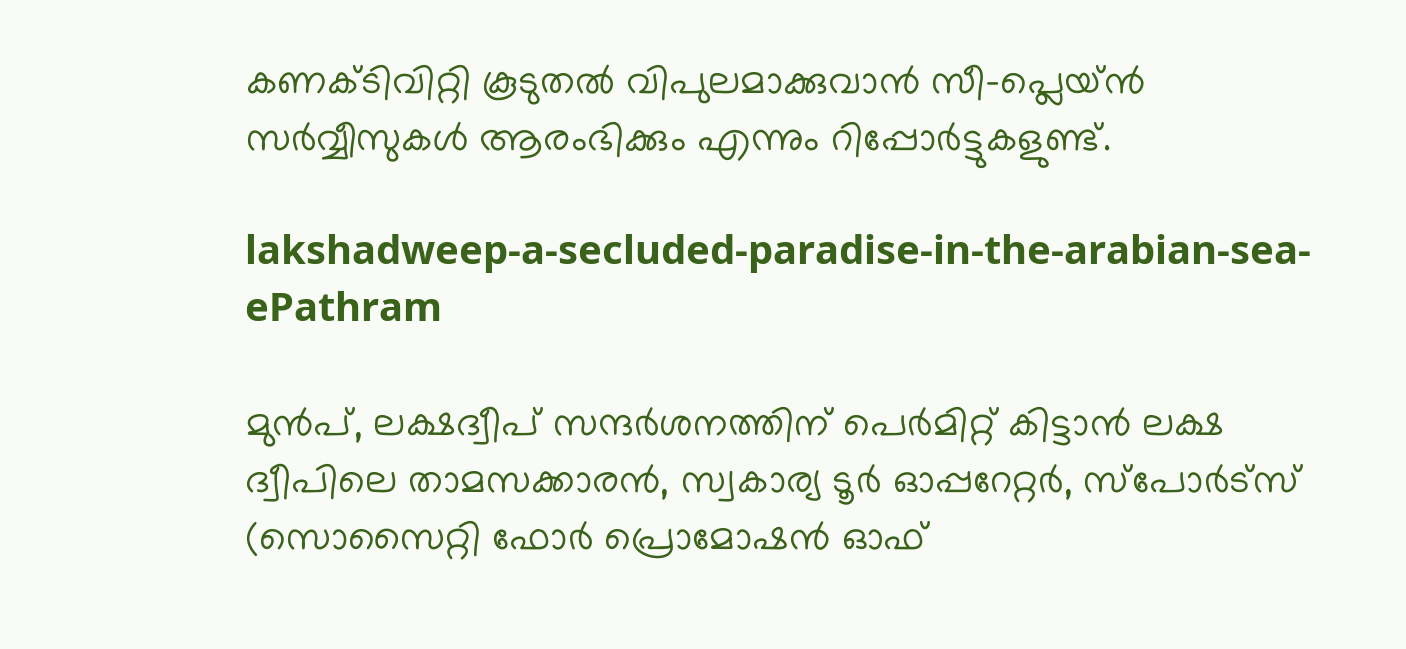കണക്ടിവിറ്റി കൂടുതൽ വിപുലമാക്കുവാൻ സീ-പ്ലെയ്ന്‍ സര്‍വ്വീസുകള്‍ ആരംഭിക്കും എന്നും റിപ്പോർട്ടുകളുണ്ട്.

lakshadweep-a-secluded-paradise-in-the-arabian-sea-ePathram

മുൻപ്, ലക്ഷദ്വീപ് സന്ദർശനത്തിന് പെര്‍മിറ്റ് കിട്ടാൻ ലക്ഷ ദ്വീപിലെ താമസക്കാരൻ, സ്വകാര്യ ടൂര്‍ ഓപ്പറേറ്റർ, സ്പോര്‍ട്സ് (സൊസൈറ്റി ഫോര്‍ പ്രൊമോഷന്‍ ഓഫ്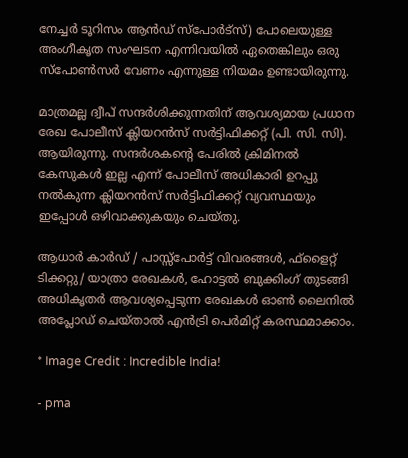നേച്ചര്‍ ടൂറിസം ആന്‍ഡ് സ്പോര്‍ട്സ്) പോലെയുള്ള അംഗീകൃത സംഘടന എന്നിവയിൽ ഏതെങ്കിലും ഒരു സ്പോണ്‍സര്‍ വേണം എന്നുള്ള നിയമം ഉണ്ടായിരുന്നു.

മാത്രമല്ല ദ്വീപ് സന്ദര്‍ശിക്കുന്നതിന് ആവശ്യമായ പ്രധാന രേഖ പോലീസ് ക്ലിയറന്‍സ് സര്‍ട്ടിഫിക്കറ്റ് (പി. സി. സി). ആയിരുന്നു. സന്ദർശകന്റെ പേരിൽ ക്രിമിനല്‍ കേസുകൾ ഇല്ല എന്ന് പോലീസ് അധികാരി ഉറപ്പു നൽകുന്ന ക്ലിയറന്‍സ് സര്‍ട്ടിഫിക്കറ്റ് വ്യവസ്ഥയും ഇപ്പോൾ ഒഴിവാക്കുകയും ചെയ്തു.

ആധാർ കാർഡ് / പാസ്സ്‌പോർട്ട് വിവരങ്ങൾ, ഫ്‌ളൈറ്റ് ടിക്കറ്റു/ യാത്രാ രേഖകൾ, ഹോട്ടൽ ബുക്കിംഗ് തുടങ്ങി അധികൃതർ ആവശ്യപ്പെടുന്ന രേഖകൾ ഓൺ ലൈനിൽ അപ്ലോഡ് ചെയ്താൽ എൻട്രി പെർമിറ്റ് കരസ്ഥമാക്കാം.

* Image Credit : Incredible India!

- pma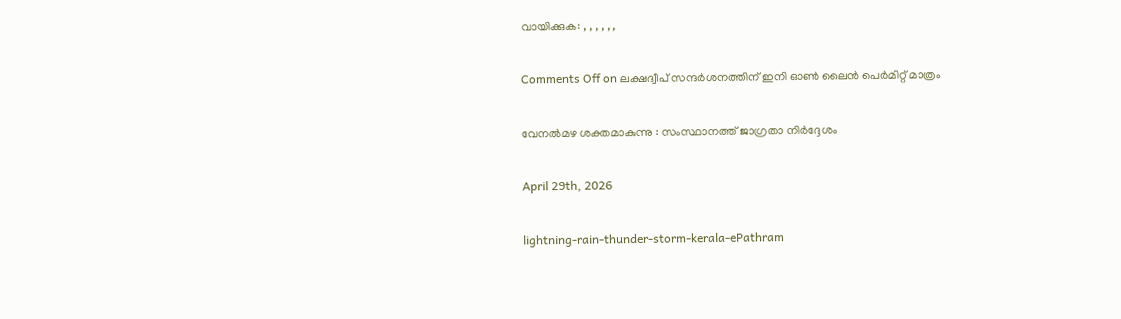വായിക്കുക: , , , , , ,

Comments Off on ലക്ഷദ്വീപ് സന്ദർശനത്തിന് ഇനി ഓൺ ലൈൻ പെർമിറ്റ് മാത്രം

വേനൽമഴ ശക്തമാകുന്നു : സംസ്ഥാനത്ത് ജാഗ്രതാ നിർദ്ദേശം

April 29th, 2026

lightning-rain-thunder-storm-kerala-ePathram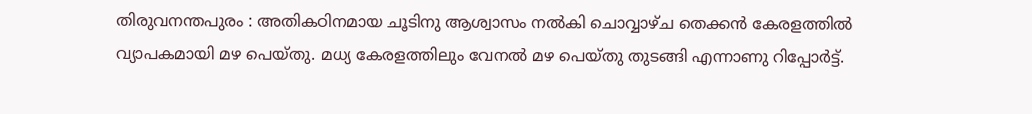തിരുവനന്തപുരം : അതികഠിനമായ ചൂടിനു ആശ്വാസം നൽകി ചൊവ്വാഴ്ച തെക്കൻ കേരളത്തിൽ വ്യാപകമായി മഴ പെയ്തു. മധ്യ കേരളത്തിലും വേനൽ മഴ പെയ്തു തുടങ്ങി എന്നാണു റിപ്പോർട്ട്.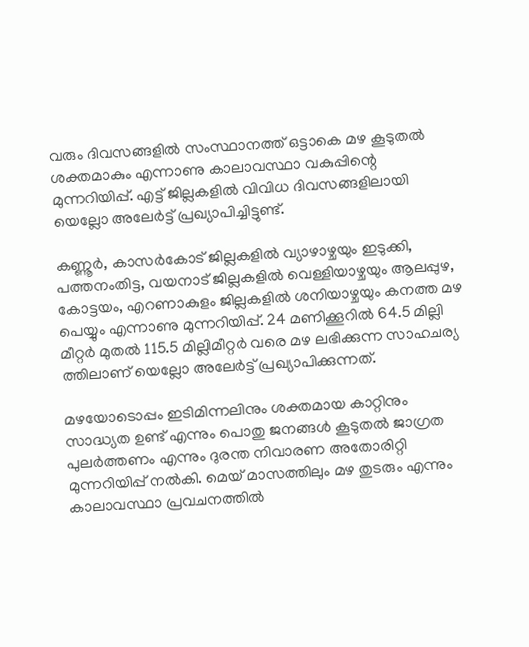വരും ദിവസങ്ങളിൽ സംസ്ഥാനത്ത് ഒട്ടാകെ മഴ കൂടുതൽ ശക്തമാകും എന്നാണു കാലാവസ്ഥാ വകുപ്പിന്റെ മുന്നറിയിപ്പ്. എട്ട് ജില്ലകളിൽ വിവിധ ദിവസങ്ങളിലായി യെല്ലോ അലേർട്ട് പ്രഖ്യാപിച്ചിട്ടുണ്ട്.

കണ്ണൂർ, കാസർകോട് ജില്ലകളിൽ വ്യാഴാഴ്ചയും ഇടുക്കി, പത്തനംതിട്ട, വയനാട് ജില്ലകളിൽ വെള്ളിയാഴ്ചയും ആലപ്പുഴ, കോട്ടയം, എറണാകുളം ജില്ലകളിൽ ശനിയാഴ്ചയും കനത്ത മഴ പെയ്യും എന്നാണു മുന്നറിയിപ്പ്. 24 മണിക്കൂറിൽ 64.5 മില്ലി മീറ്റർ മുതൽ 115.5 മില്ലിമീറ്റർ വരെ മഴ ലഭിക്കുന്ന സാഹചര്യ ത്തിലാണ് യെല്ലോ അലേർട്ട് പ്രഖ്യാപിക്കുന്നത്.

മഴയോടൊപ്പം ഇടിമിന്നലിനും ശക്തമായ കാറ്റിനും സാദ്ധ്യത ഉണ്ട് എന്നും പൊതു ജനങ്ങൾ കൂടുതൽ ജാഗ്രത പുലർത്തണം എന്നും ദുരന്ത നിവാരണ അതോരിറ്റി മുന്നറിയിപ്പ് നൽകി. മെയ് മാസത്തിലും മഴ തുടരും എന്നും കാലാവസ്ഥാ പ്രവചനത്തിൽ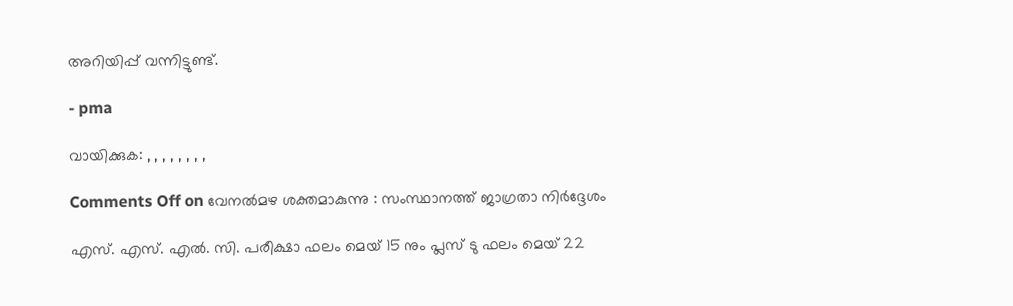അറിയിപ്പ് വന്നിട്ടുണ്ട്.

- pma

വായിക്കുക: , , , , , , , ,

Comments Off on വേനൽമഴ ശക്തമാകുന്നു : സംസ്ഥാനത്ത് ജാഗ്രതാ നിർദ്ദേശം

എസ്. എസ്. എല്‍. സി. പരീക്ഷാ ഫലം മെയ് 15 നും പ്ലസ് ടു ഫലം മെയ് 22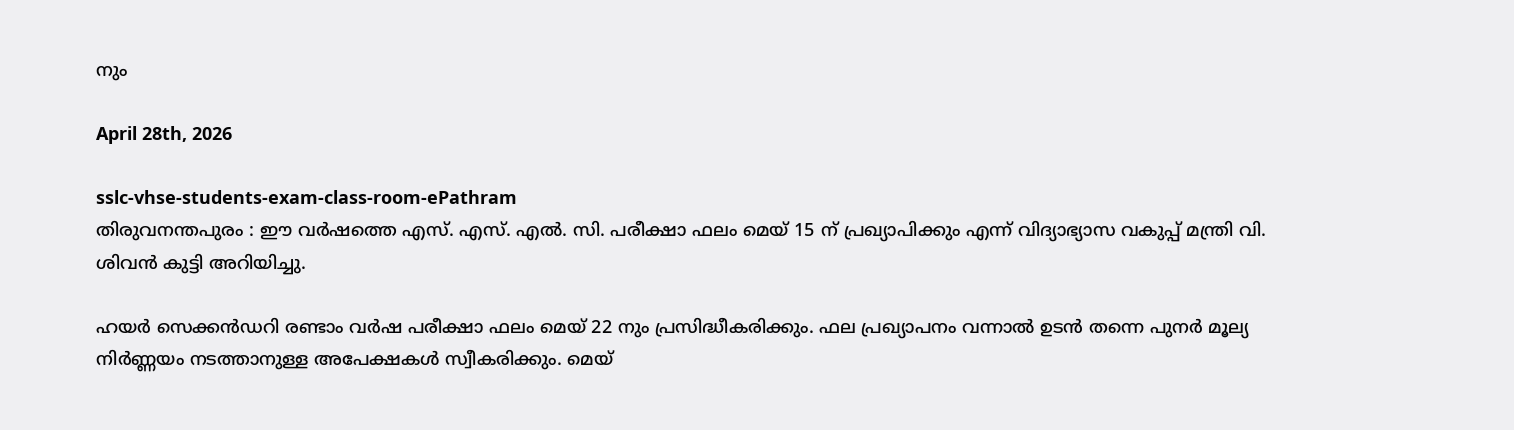നും

April 28th, 2026

sslc-vhse-students-exam-class-room-ePathram
തിരുവനന്തപുരം : ഈ വർഷത്തെ എസ്. എസ്. എല്‍. സി. പരീക്ഷാ ഫലം മെയ് 15 ന് പ്രഖ്യാപിക്കും എന്ന് വിദ്യാഭ്യാസ വകുപ്പ് മന്ത്രി വി. ശിവന്‍ കുട്ടി അറിയിച്ചു.

ഹയര്‍ സെക്കന്‍ഡറി രണ്ടാം വര്‍ഷ പരീക്ഷാ ഫലം മെയ് 22 നും പ്രസിദ്ധീകരിക്കും. ഫല പ്രഖ്യാപനം വന്നാൽ ഉടൻ തന്നെ പുനര്‍ മൂല്യ നിർണ്ണയം നടത്താനുള്ള അപേക്ഷകള്‍ സ്വീകരിക്കും. മെയ്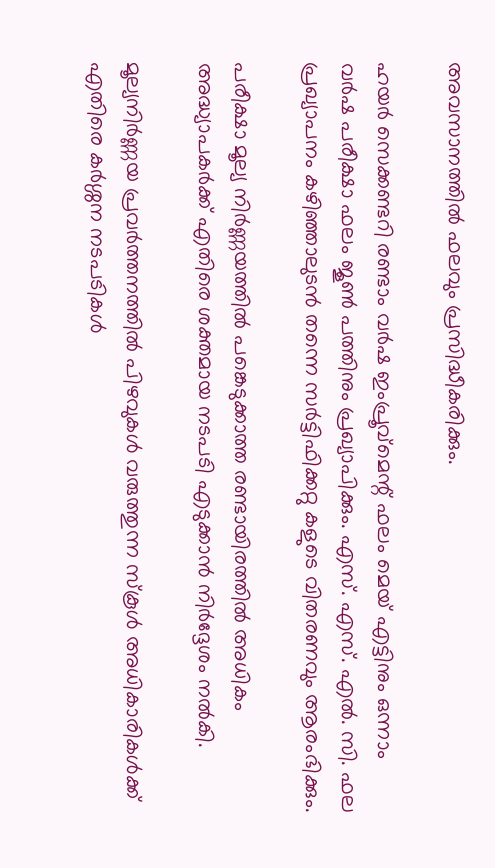അവസാനത്തിൽ ഫലവും പ്രസിദ്ധീകരിക്കും.

ഹയര്‍ സെക്കണ്ടറി രണ്ടാം വര്‍ഷ ഇംപ്രൂവ്മെന്റ് ഫലം മെയ് എട്ടിനും ഒന്നാം വര്‍ഷ പരീക്ഷാ ഫലം ജൂണ്‍ പത്തിനും പ്രഖ്യാപിക്കും. എസ്. എസ്. എല്‍. സി. ഫല പ്രഖ്യാപനം കഴിഞ്ഞാലുടന്‍ തന്നെ സര്‍ട്ടിഫിക്കറ്റു കളുടെ വിതരണവും ആരംഭിക്കും.

പരീക്ഷാ മൂല്യ നിർണ്ണയത്തിൽ പങ്കെടുക്കാത്ത രണ്ടായിരത്തിൽ അധികം അദ്ധ്യാപകർക്ക് എതിരെ ശക്തമായ നടപടി എടുക്കാൻ നിർദ്ദേശം നൽകി.

മൂല്യനിര്‍ണ്ണയ പ്രവര്‍ത്തനത്തില്‍ പിഴവുകള്‍ വരുത്തുന്ന സ്‌കൂള്‍ അധികാരികള്‍ക്ക് എതിരെ കർശ്ശന നടപടികൾ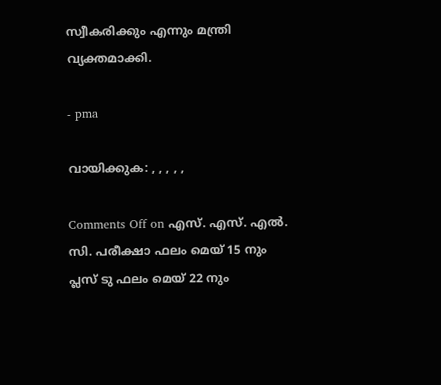സ്വീകരിക്കും എന്നും മന്ത്രി വ്യക്തമാക്കി.

- pma

വായിക്കുക: , , , , ,

Comments Off on എസ്. എസ്. എല്‍. സി. പരീക്ഷാ ഫലം മെയ് 15 നും പ്ലസ് ടു ഫലം മെയ് 22 നും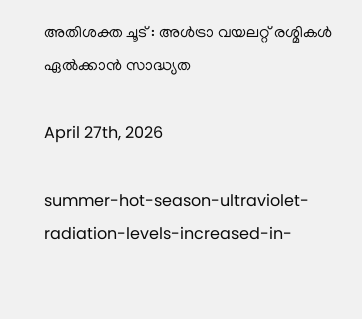അതിശക്ത ചൂട് : അള്‍ട്രാ വയലറ്റ് രശ്മികള്‍ ഏല്‍ക്കാന്‍ സാദ്ധ്യത

April 27th, 2026

summer-hot-season-ultraviolet-radiation-levels-increased-in-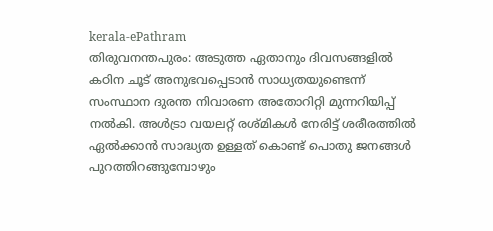kerala-ePathram
തിരുവനന്തപുരം: അടുത്ത ഏതാനും ദിവസങ്ങളിൽ കഠിന ചൂട് അനുഭവപ്പെടാൻ സാധ്യതയുണ്ടെന്ന് സംസ്ഥാന ദുരന്ത നിവാരണ അതോറിറ്റി മുന്നറിയിപ്പ് നൽകി. അള്‍ട്രാ വയലറ്റ് രശ്മികള്‍ നേരിട്ട് ശരീരത്തിൽ ഏൽക്കാൻ സാദ്ധ്യത ഉള്ളത് കൊണ്ട് പൊതു ജനങ്ങൾ പുറത്തിറങ്ങുമ്പോഴും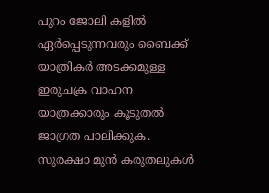പുറം ജോലി കളിൽ ഏർപ്പെടുന്നവരും ബൈക്ക് യാത്രികർ അടക്കമുള്ള ഇരുചക്ര വാഹന യാത്രക്കാരും കൂടുതൽ ജാഗ്രത പാലിക്കുക. സുരക്ഷാ മുന്‍ കരുതലുകള്‍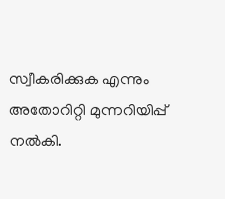സ്വീകരിക്കുക എന്നും അതോറിറ്റി മുന്നറിയിപ്പ് നൽകി.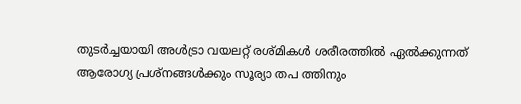തുടർച്ചയായി അള്‍ട്രാ വയലറ്റ് രശ്മികള്‍ ശരീരത്തിൽ ഏൽക്കുന്നത് ആരോഗ്യ പ്രശ്നങ്ങൾക്കും സൂര്യാ തപ ത്തിനും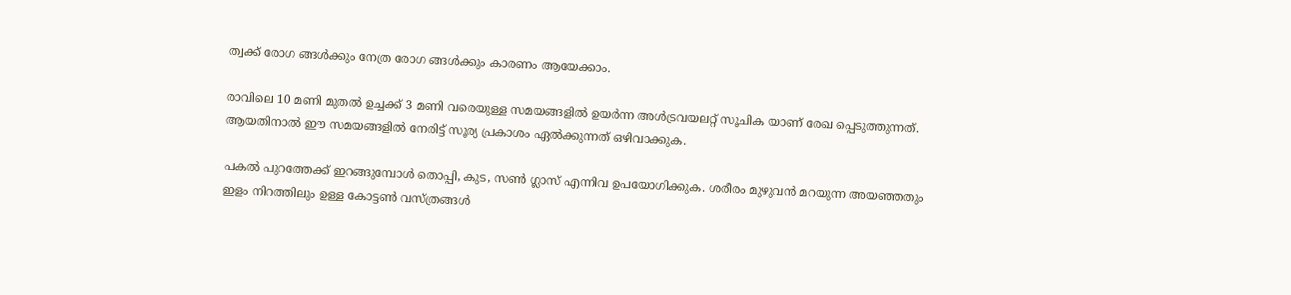ത്വക്ക് രോഗ ങ്ങൾക്കും നേത്ര രോഗ ങ്ങൾക്കും കാരണം ആയേക്കാം.

രാവിലെ 10 മണി മുതൽ ഉച്ചക്ക് 3 മണി വരെയുള്ള സമയങ്ങളിൽ ഉയർന്ന അൾട്രവയലറ്റ് സൂചിക യാണ് രേഖ പ്പെടുത്തുന്നത്.  ആയതിനാൽ ഈ സമയങ്ങളിൽ നേരിട്ട് സൂര്യ പ്രകാശം ഏൽക്കുന്നത് ഒഴിവാക്കുക.

പകൽ പുറത്തേക്ക് ഇറങ്ങുമ്പോൾ തൊപ്പി, കുട, സൺ ഗ്ലാസ് എന്നിവ ഉപയോഗിക്കുക. ശരീരം മുഴുവൻ മറയുന്ന അയഞ്ഞതും ഇളം നിറത്തിലും ഉള്ള കോട്ടൺ വസ്ത്രങ്ങൾ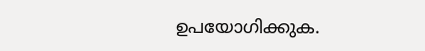ഉപയോഗിക്കുക.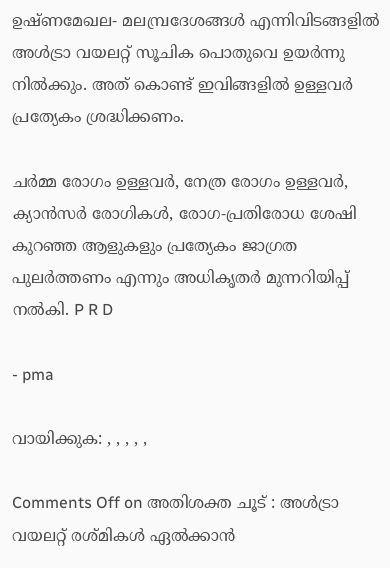ഉഷ്ണമേഖല- മലമ്പ്രദേശങ്ങൾ എന്നിവിടങ്ങളിൽ അള്‍ട്രാ വയലറ്റ് സൂചിക പൊതുവെ ഉയർന്നു നിൽക്കും. അത് കൊണ്ട് ഇവിങ്ങളിൽ ഉള്ളവർ പ്രത്യേകം ശ്രദ്ധിക്കണം.

ചർമ്മ രോഗം ഉള്ളവർ, നേത്ര രോഗം ഉള്ളവർ, ക്യാൻസർ രോഗികൾ, രോഗ-പ്രതിരോധ ശേഷി കുറഞ്ഞ ആളുകളും പ്രത്യേകം ജാഗ്രത പുലർത്തണം എന്നും അധികൃതർ മുന്നറിയിപ്പ് നൽകി. P R D

- pma

വായിക്കുക: , , , , ,

Comments Off on അതിശക്ത ചൂട് : അള്‍ട്രാ വയലറ്റ് രശ്മികള്‍ ഏല്‍ക്കാന്‍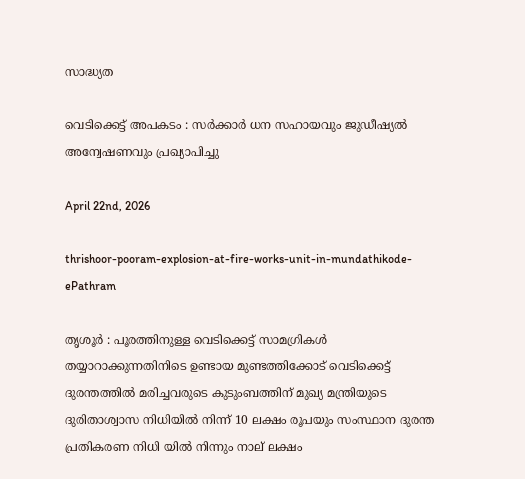സാദ്ധ്യത

വെടിക്കെട്ട് അപകടം : സർക്കാർ ധന സഹായവും ജുഡീഷ്യൽ അന്വേഷണവും പ്രഖ്യാപിച്ചു

April 22nd, 2026

thrishoor-pooram-explosion-at-fire-works-unit-in-mundathikode-ePathram

തൃശൂർ : പൂരത്തിനുള്ള വെടിക്കെട്ട് സാമഗ്രികൾ തയ്യാറാക്കുന്നതിനിടെ ഉണ്ടായ മുണ്ടത്തിക്കോട് വെടിക്കെട്ട് ദുരന്തത്തില്‍ മരിച്ചവരുടെ കുടുംബത്തിന് മുഖ്യ മന്ത്രിയുടെ ദുരിതാശ്വാസ നിധിയിൽ നിന്ന് 10 ലക്ഷം രൂപയും സംസ്ഥാന ദുരന്ത പ്രതികരണ നിധി യിൽ നിന്നും നാല് ലക്ഷം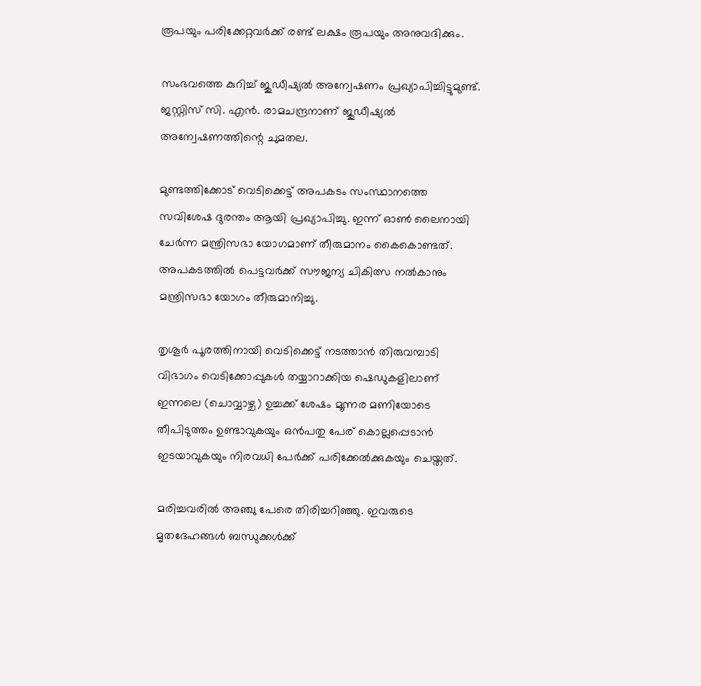രൂപയും പരിക്കേറ്റവർക്ക് രണ്ട് ലക്ഷം രൂപയും അനുവദിക്കും.

സംഭവത്തെ കുറിച്ച് ജുഡീഷ്യല്‍ അന്വേഷണം പ്രഖ്യാപിച്ചിട്ടുമുണ്ട്. ജസ്റ്റിസ് സി. എൻ. രാമചന്ദ്രനാണ് ജുഡീഷ്യൽ അന്വേഷണത്തിന്റെ ചുമതല.

മുണ്ടത്തിക്കോട് വെടിക്കെട്ട് അപകടം സംസ്ഥാനത്തെ സവിശേഷ ദുരന്തം ആയി പ്രഖ്യാപിച്ചു. ഇന്ന് ഓണ്‍ ലൈനായി ചേര്‍ന്ന മന്ത്രിസഭാ യോഗമാണ് തീരുമാനം കൈകൊണ്ടത്. അപകടത്തിൽ പെട്ടവർക്ക് സൗജന്യ ചികിത്സ നൽകാനും മന്ത്രിസഭാ യോഗം തീരുമാനിച്ചു.

തൃശൂർ പൂരത്തിനായി വെടിക്കെട്ട് നടത്താൻ തിരുവമ്പാടി വിഭാഗം വെടിക്കോപ്പുകൾ തയ്യാറാക്കിയ ഷെഡുകളിലാണ് ഇന്നലെ (ചൊവ്വാഴ്ച) ഉച്ചക്ക് ശേഷം മൂന്നര മണിയോടെ തീപിടുത്തം ഉണ്ടാവുകയും ഒൻപതു പേര് കൊല്ലപ്പെടാൻ ഇടയാവുകയും നിരവധി പേർക്ക് പരിക്കേൽക്കുകയും ചെയ്തത്.

മരിച്ചവരിൽ അഞ്ചു പേരെ തിരിച്ചറിഞ്ഞു. ഇവരുടെ മൃതദേഹങ്ങൾ ബന്ധുക്കൾക്ക്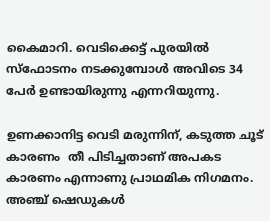കൈമാറി. വെടിക്കെട്ട് പുരയില്‍ സ്‌ഫോടനം നടക്കുമ്പോള്‍ അവിടെ 34 പേർ ഉണ്ടായിരുന്നു എന്നറിയുന്നു.

ഉണക്കാനിട്ട വെടി മരുന്നിന്, കടുത്ത ചൂട് കാരണം  തീ പിടിച്ചതാണ് അപകട കാരണം എന്നാണു പ്രാഥമിക നിഗമനം. അഞ്ച് ഷെഡുകൾ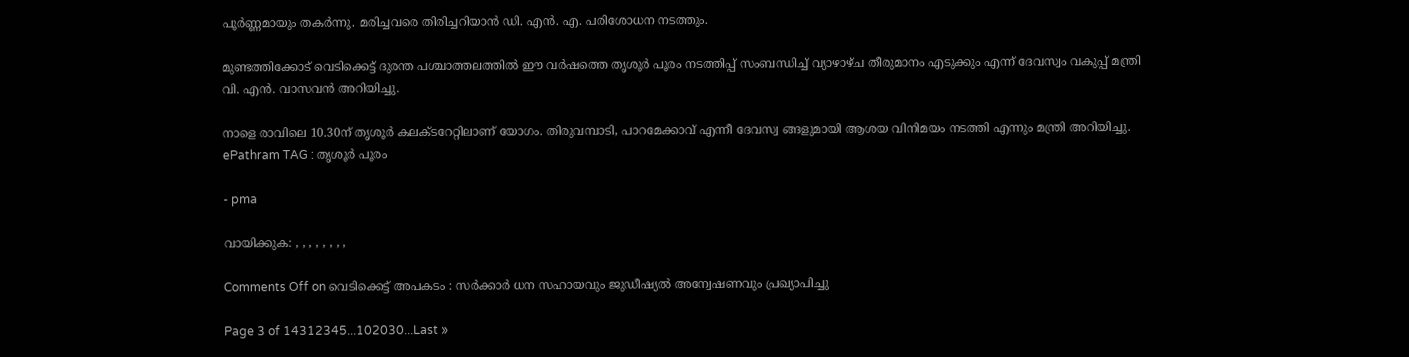പൂർണ്ണമായും തകർന്നു. മരിച്ചവരെ തിരിച്ചറിയാന്‍ ഡി. എന്‍. എ. പരിശോധന നടത്തും.

മുണ്ടത്തിക്കോട് വെടിക്കെട്ട് ദുരന്ത പശ്ചാത്തലത്തിൽ ഈ വർഷത്തെ തൃശൂർ പൂരം നടത്തിപ്പ് സംബന്ധിച്ച് വ്യാഴാഴ്ച തീരുമാനം എടുക്കും എന്ന് ദേവസ്വം വകുപ്പ് മന്ത്രി വി. എൻ. വാസവൻ അറിയിച്ചു.

നാളെ രാവിലെ 10.30ന് തൃശൂർ കലക്ടറേറ്റിലാണ് യോഗം. തിരുവമ്പാടി, പാറമേക്കാവ് എന്നീ ദേവസ്വ ങ്ങളുമായി ആശയ വിനിമയം നടത്തി എന്നും മന്ത്രി അറിയിച്ചു.  ePathram TAG : തൃശൂർ പൂരം

- pma

വായിക്കുക: , , , , , , , ,

Comments Off on വെടിക്കെട്ട് അപകടം : സർക്കാർ ധന സഹായവും ജുഡീഷ്യൽ അന്വേഷണവും പ്രഖ്യാപിച്ചു

Page 3 of 14312345...102030...Last »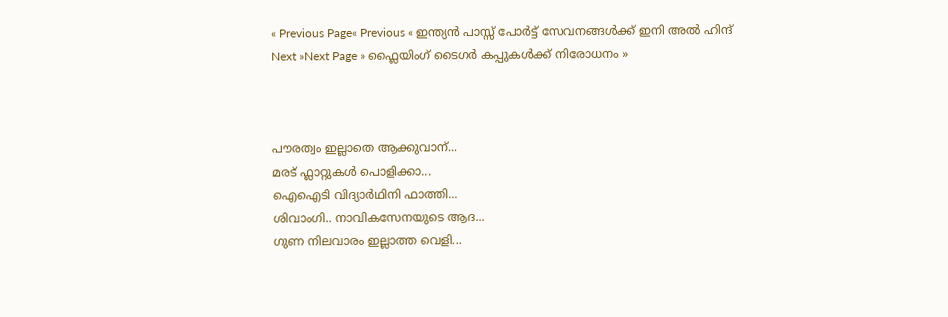« Previous Page« Previous « ഇന്ത്യന്‍ പാസ്സ്‌ പോർട്ട് സേവനങ്ങള്‍ക്ക് ഇനി അല്‍ ഹിന്ദ്
Next »Next Page » ഫ്ലൈയിംഗ് ടൈഗർ കപ്പുകൾക്ക് നിരോധനം »



പൗരത്വം ഇല്ലാതെ ആക്കുവാന്...
മരട് ഫ്ലാറ്റുകൾ പൊളിക്കാ...
ഐഐടി വിദ്യാര്‍ഥിനി ഫാത്തി...
ശിവാംഗി.. നാവികസേനയുടെ ആദ...
ഗുണ നിലവാരം ഇല്ലാത്ത വെളി...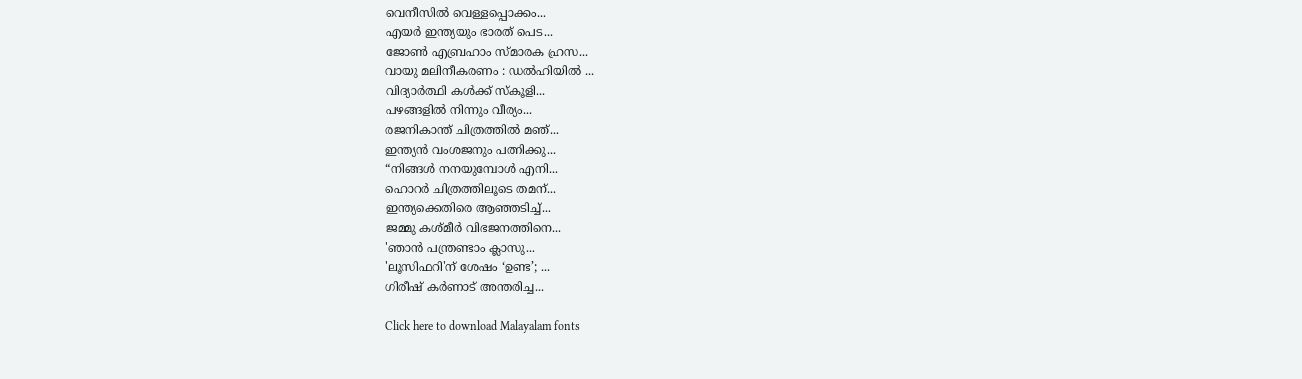വെനീസില്‍ വെള്ളപ്പൊക്കം...
എയര്‍ ഇന്ത്യയും ഭാരത് പെട...
ജോണ്‍ എബ്രഹാം സ്മാരക ഹ്രസ...
വായു മലിനീകരണം : ഡൽഹിയിൽ ...
വിദ്യാർത്ഥി കൾക്ക് സ്കൂളി...
പഴങ്ങളില്‍ നിന്നും വീര്യം...
രജനികാന്ത് ചിത്രത്തിൽ മഞ്...
ഇന്ത്യൻ വംശജനും പത്നിക്കു...
“നിങ്ങള്‍ നനയുമ്പോള്‍ എനി...
ഹൊറര്‍ ചിത്രത്തിലൂടെ തമന്...
ഇന്ത്യക്കെതിരെ ആഞ്ഞടിച്ച്...
ജമ്മു കശ്മീ‍ർ വിഭജനത്തിനെ...
'ഞാന്‍ പന്ത്രണ്ടാം ക്ലാസു...
'ലൂസിഫറി'ന് ശേഷം ‘ഉണ്ട’; ...
ഗിരീഷ് കര്‍ണാട് അന്തരിച്ച...

Click here to download Malayalam fonts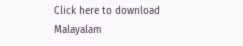Click here to download Malayalam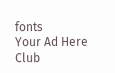fonts
Your Ad Here
Club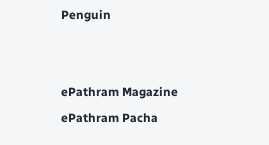Penguin


ePathram Magazine
ePathram Pacha